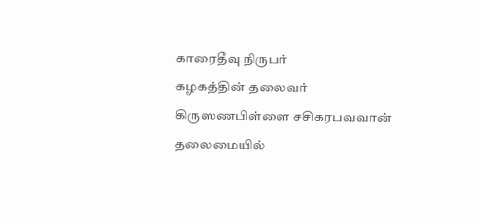காரைதீவு நிருபர்
கழகத்தின் தலைவர் கிருஸணபிள்ளை சசிகரபவவான் தலைமையில்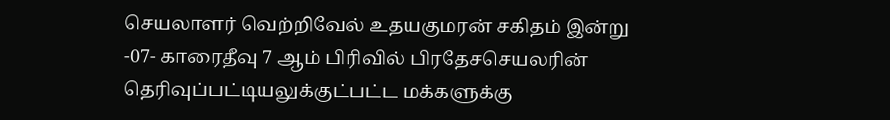செயலாளர் வெற்றிவேல் உதயகுமரன் சகிதம் இன்று
-07- காரைதீவு 7 ஆம் பிரிவில் பிரதேசசெயலரின் தெரிவுப்பட்டியலுக்குட்பட்ட மக்களுக்கு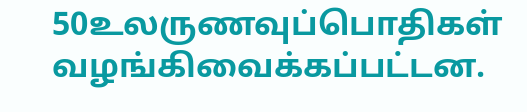50உலருணவுப்பொதிகள் வழங்கிவைக்கப்பட்டன.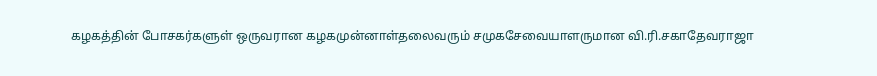கழகத்தின் போசகர்களுள் ஒருவரான கழகமுன்னாள்தலைவரும் சமுகசேவையாளருமான வி.ரி.சகாதேவராஜா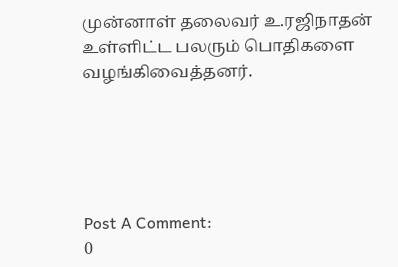முன்னாள் தலைவர் உ.ரஜிநாதன் உள்ளிட்ட பலரும் பொதிகளை வழங்கிவைத்தனர்.





Post A Comment:
0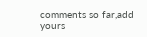comments so far,add yours